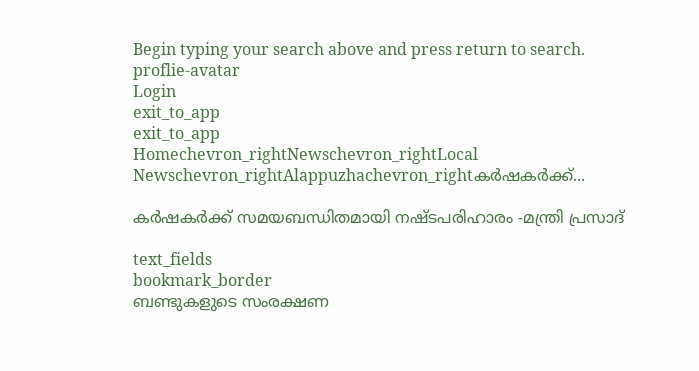Begin typing your search above and press return to search.
proflie-avatar
Login
exit_to_app
exit_to_app
Homechevron_rightNewschevron_rightLocal Newschevron_rightAlappuzhachevron_rightകര്‍ഷകര്‍ക്ക്...

കര്‍ഷകര്‍ക്ക് സമയബന്ധിതമായി നഷ്ടപരിഹാരം -മന്ത്രി പ്രസാദ്

text_fields
bookmark_border
ബണ്ടുകളുടെ സംരക്ഷണ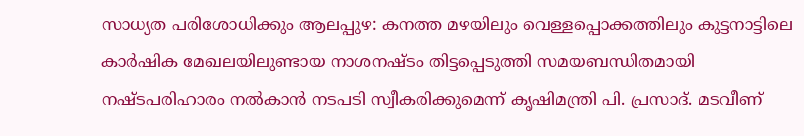സാധ്യത പരിശോധിക്കും ആലപ്പുഴ: കനത്ത മഴയിലും വെള്ളപ്പൊക്കത്തിലും കുട്ടനാട്ടിലെ കാര്‍ഷിക മേഖലയിലുണ്ടായ നാശനഷ്ടം തിട്ടപ്പെടുത്തി സമയബന്ധിതമായി നഷ്ടപരിഹാരം നൽകാൻ നടപടി സ്വീകരിക്കുമെന്ന് കൃഷിമന്ത്രി പി. പ്രസാദ്. മടവീണ്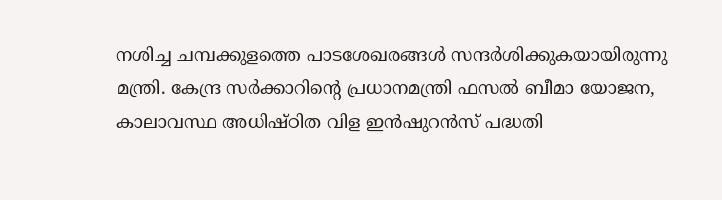നശിച്ച ചമ്പക്കുളത്തെ പാടശേഖരങ്ങൾ സന്ദർശിക്കുകയായിരുന്നു മന്ത്രി. കേന്ദ്ര സർക്കാറിന്‍റെ പ്രധാനമന്ത്രി ഫസല്‍ ബീമാ യോജന, കാലാവസ്ഥ അധിഷ്ഠിത വിള ഇൻഷുറൻസ് പദ്ധതി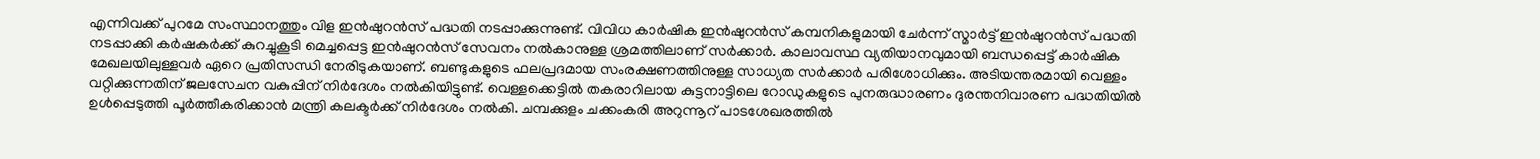എന്നിവക്ക് പുറമേ സംസ്ഥാനത്തും വിള ഇൻഷുറൻസ് പദ്ധതി നടപ്പാക്കുന്നുണ്ട്. വിവിധ കാർഷിക ഇൻഷുറൻസ് കമ്പനികളുമായി ചേർന്ന് സ്മാർട്ട് ഇൻഷുറൻസ് പദ്ധതി നടപ്പാക്കി കർഷകർക്ക് കുറച്ചുകൂടി മെച്ചപ്പെട്ട ഇൻഷുറൻസ് സേവനം നൽകാനുള്ള ശ്രമത്തിലാണ് സർക്കാർ. കാലാവസ്ഥ വ്യതിയാനവുമായി ബന്ധപ്പെട്ട് കാര്‍ഷിക മേഖലയിലുള്ളവര്‍ ഏറെ പ്രതിസന്ധി നേരിടുകയാണ്. ബണ്ടുകളുടെ ഫലപ്രദമായ സംരക്ഷണത്തിനുള്ള സാധ്യത സര്‍ക്കാര്‍ പരിശോധിക്കും. അടിയന്തരമായി വെള്ളം വറ്റിക്കുന്നതിന് ജലസേചന വകുപ്പിന് നിര്‍ദേശം നൽകിയിട്ടുണ്ട്. വെള്ളക്കെട്ടിൽ തകരാറിലായ കുട്ടനാട്ടിലെ റോഡുകളുടെ പുനരുദ്ധാരണം ദുരന്തനിവാരണ പദ്ധതിയില്‍ ഉൾപ്പെടുത്തി പൂര്‍ത്തീകരിക്കാന്‍ മന്ത്രി കലക്ടര്‍ക്ക് നിര്‍ദേശം നല്‍കി. ചമ്പക്കുളം ചക്കംകരി അറുന്നൂറ് പാടശേഖരത്തിൽ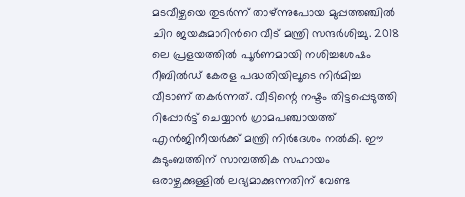മടവീഴ്ചയെ തുടർന്ന് താഴ്ന്നുപോയ മുപ്പത്തഞ്ചിൽ ചിറ ജയകുമാറിന്‍റെ വീട് മന്ത്രി സന്ദർശിച്ചു. 2018 ലെ പ്രളയത്തിൽ പൂർണമായി നശിച്ചശേഷം റീബിൽഡ് കേരള പദ്ധതിയിലൂടെ നിര്‍മിച്ച വീടാണ് തകർന്നത്. വീടിന്റെ നഷ്ടം തിട്ടപ്പെടുത്തി റിപ്പോർട്ട് ചെയ്യാൻ ഗ്രാമപഞ്ചായത്ത് എൻജിനീയർക്ക് മന്ത്രി നിർദേശം നൽകി. ഈ കുടുംബത്തിന് സാമ്പത്തിക സഹായം ഒരാഴ്ചക്കുള്ളിൽ ലഭ്യമാക്കുന്നതിന് വേണ്ട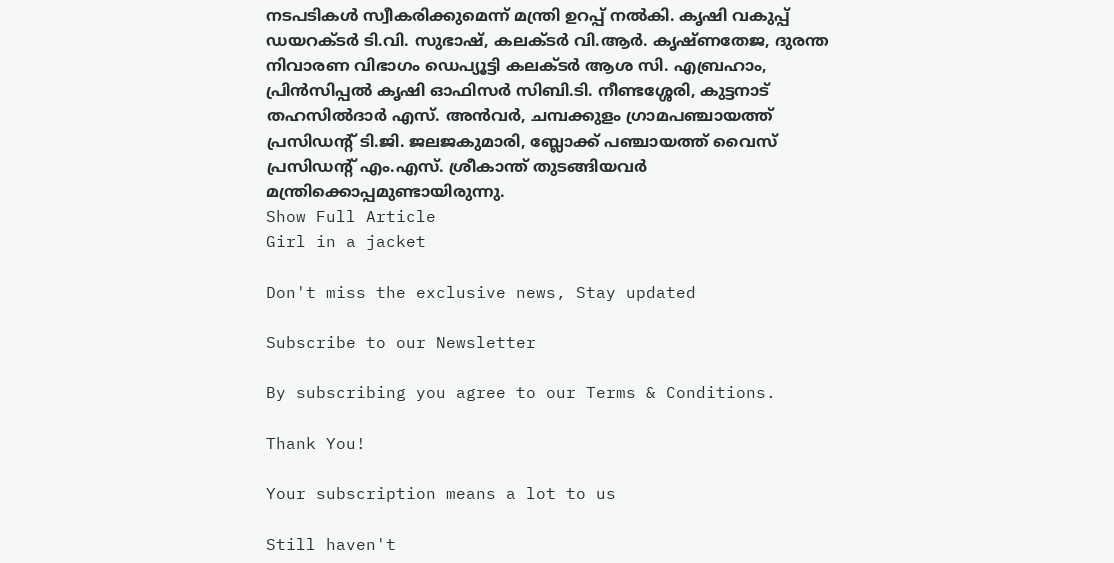നടപടികൾ സ്വീകരിക്കുമെന്ന് മന്ത്രി ഉറപ്പ് നൽകി. കൃഷി വകുപ്പ് ഡയറക്ടർ ടി.വി. സുഭാഷ്, കലക്ടർ വി.ആര്‍. കൃഷ്ണതേജ, ദുരന്ത നിവാരണ വിഭാഗം ഡെപ്യൂട്ടി കലക്ടര്‍ ആശ സി. എബ്രഹാം, പ്രിൻസിപ്പൽ കൃഷി ഓഫിസർ സിബി.ടി. നീണ്ടശ്ശേരി, കുട്ടനാട് തഹസിൽദാർ എസ്. അൻവർ, ചമ്പക്കുളം ഗ്രാമപഞ്ചായത്ത് പ്രസിഡന്‍റ് ടി.ജി. ജലജകുമാരി, ബ്ലോക്ക്‌ പഞ്ചായത്ത്‌ വൈസ് പ്രസിഡന്‍റ് എം.എസ്. ശ്രീകാന്ത് തുടങ്ങിയവർ മന്ത്രിക്കൊപ്പമുണ്ടായിരുന്നു.
Show Full Article
Girl in a jacket

Don't miss the exclusive news, Stay updated

Subscribe to our Newsletter

By subscribing you agree to our Terms & Conditions.

Thank You!

Your subscription means a lot to us

Still haven't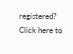registered? Click here to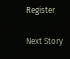Register

Next Story